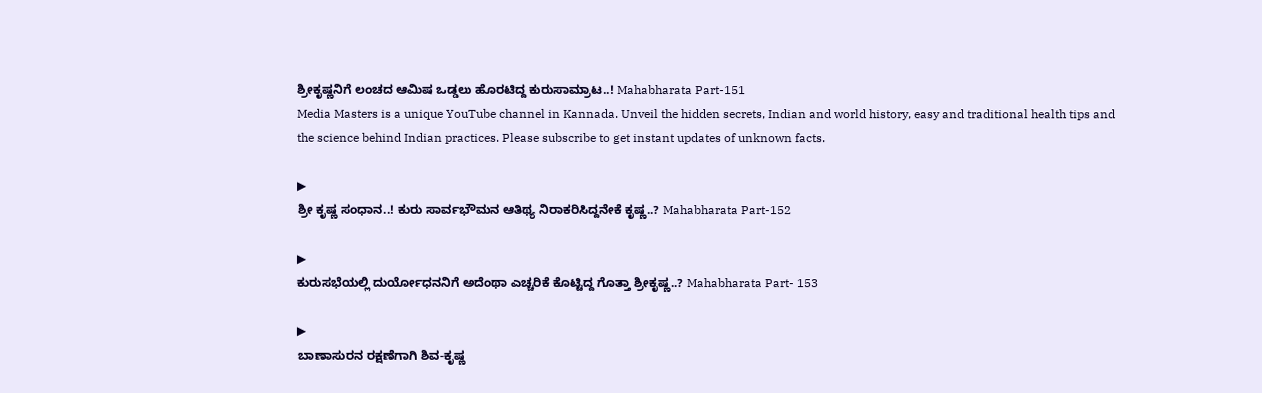ಶ್ರೀಕೃಷ್ಣನಿಗೆ ಲಂಚದ ಆಮಿಷ ಒಡ್ಡಲು ಹೊರಟಿದ್ದ ಕುರುಸಾಮ್ರಾಟ..! Mahabharata Part-151
Media Masters is a unique YouTube channel in Kannada. Unveil the hidden secrets, Indian and world history, easy and traditional health tips and the science behind Indian practices. Please subscribe to get instant updates of unknown facts.

▶
ಶ್ರೀ ಕೃಷ್ಣ ಸಂಧಾನ..! ಕುರು ಸಾರ್ವಭೌಮನ ಆತಿಥ್ಯ ನಿರಾಕರಿಸಿದ್ದನೇಕೆ ಕೃಷ್ಣ..? Mahabharata Part-152

▶
ಕುರುಸಭೆಯಲ್ಲಿ ದುರ್ಯೋಧನನಿಗೆ ಅದೆಂಥಾ ಎಚ್ಚರಿಕೆ ಕೊಟ್ಟಿದ್ದ ಗೊತ್ತಾ ಶ್ರೀಕೃಷ್ಣ..? Mahabharata Part- 153

▶
ಬಾಣಾಸುರನ ರಕ್ಷಣೆಗಾಗಿ ಶಿವ-ಕೃಷ್ಣ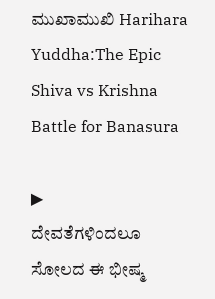ಮುಖಾಮುಖಿ Harihara Yuddha:The Epic Shiva vs Krishna Battle for Banasura

▶
ದೇವತೆಗಳಿಂದಲೂ ಸೋಲದ ಈ ಭೀಷ್ಮ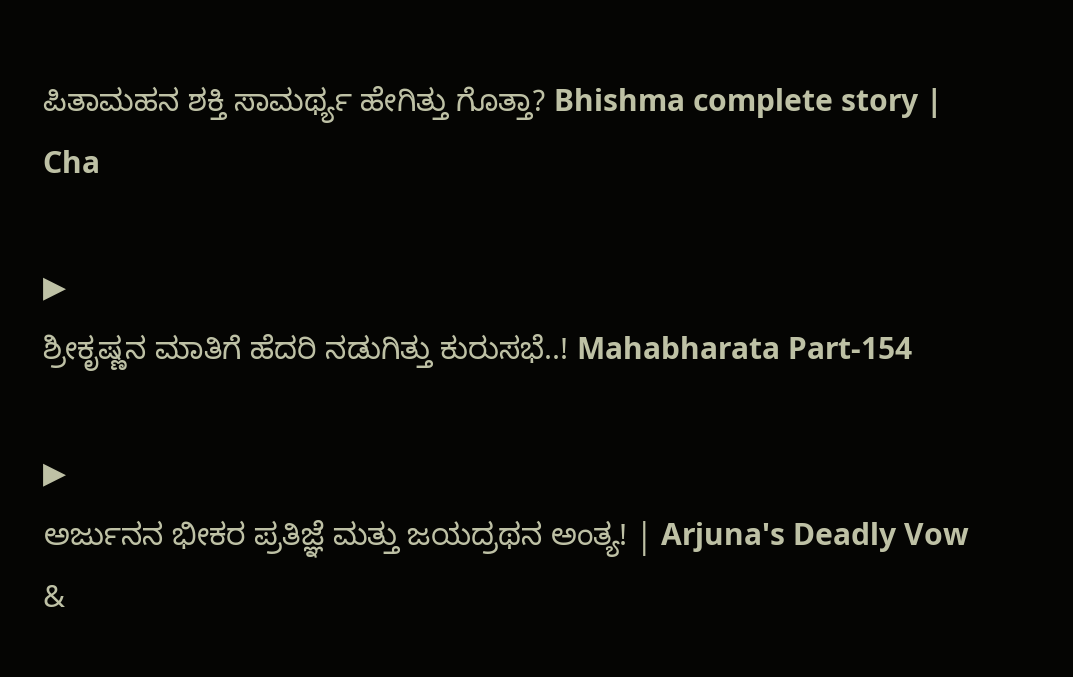ಪಿತಾಮಹನ ಶಕ್ತಿ ಸಾಮರ್ಥ್ಯ ಹೇಗಿತ್ತು ಗೊತ್ತಾ? Bhishma complete story | Cha

▶
ಶ್ರೀಕೃಷ್ಣನ ಮಾತಿಗೆ ಹೆದರಿ ನಡುಗಿತ್ತು ಕುರುಸಭೆ..! Mahabharata Part-154

▶
ಅರ್ಜುನನ ಭೀಕರ ಪ್ರತಿಜ್ಞೆ ಮತ್ತು ಜಯದ್ರಥನ ಅಂತ್ಯ! | Arjuna's Deadly Vow &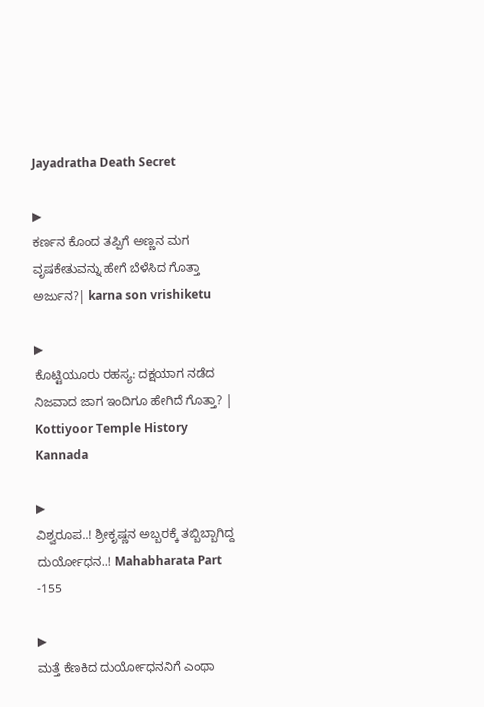Jayadratha Death Secret

▶
ಕರ್ಣನ ಕೊಂದ ತಪ್ಪಿಗೆ ಅಣ್ಣನ ಮಗ ವೃಷಕೇತುವನ್ನು ಹೇಗೆ ಬೆಳೆಸಿದ ಗೊತ್ತಾ ಅರ್ಜುನ?| karna son vrishiketu

▶
ಕೊಟ್ಟಿಯೂರು ರಹಸ್ಯ: ದಕ್ಷಯಾಗ ನಡೆದ ನಿಜವಾದ ಜಾಗ ಇಂದಿಗೂ ಹೇಗಿದೆ ಗೊತ್ತಾ? | Kottiyoor Temple History Kannada

▶
ವಿಶ್ವರೂಪ..! ಶ್ರೀಕೃಷ್ಣನ ಅಬ್ಬರಕ್ಕೆ ತಬ್ಬಿಬ್ಬಾಗಿದ್ದ ದುರ್ಯೋಧನ..! Mahabharata Part -155

▶
ಮತ್ತೆ ಕೆಣಕಿದ ದುರ್ಯೋಧನನಿಗೆ ಎಂಥಾ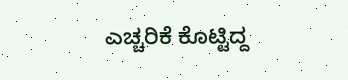ಎಚ್ಚರಿಕೆ ಕೊಟ್ಟಿದ್ದ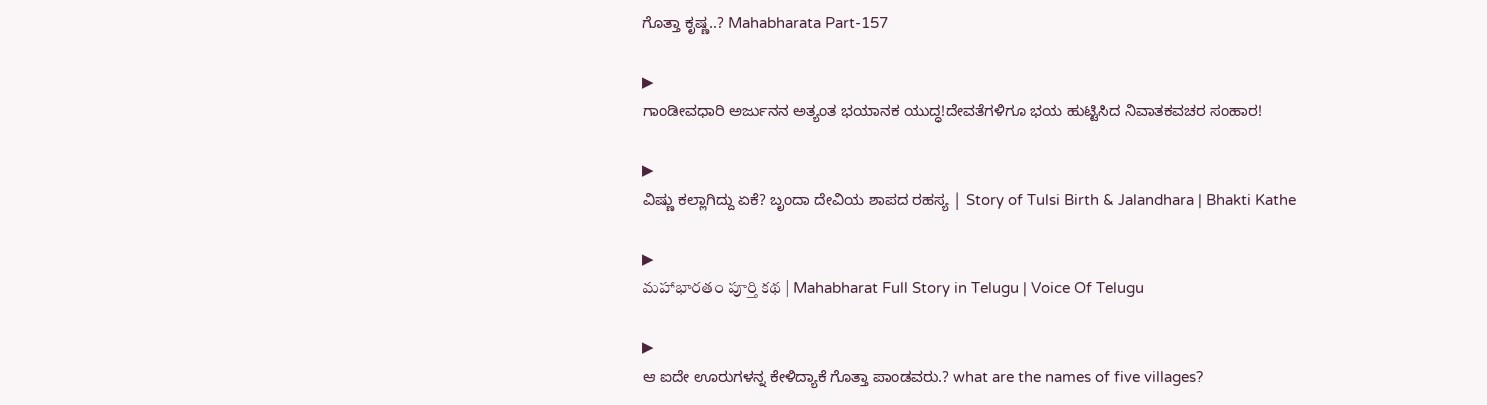ಗೊತ್ತಾ ಕೃಷ್ಣ..? Mahabharata Part-157

▶
ಗಾಂಡೀವಧಾರಿ ಅರ್ಜುನನ ಅತ್ಯಂತ ಭಯಾನಕ ಯುದ್ಧ!ದೇವತೆಗಳಿಗೂ ಭಯ ಹುಟ್ಟಿಸಿದ ನಿವಾತಕವಚರ ಸಂಹಾರ!

▶
ವಿಷ್ಣು ಕಲ್ಲಾಗಿದ್ದು ಏಕೆ? ಬೃಂದಾ ದೇವಿಯ ಶಾಪದ ರಹಸ್ಯ | Story of Tulsi Birth & Jalandhara | Bhakti Kathe

▶
మహాభారతం పూర్తి కథ | Mahabharat Full Story in Telugu | Voice Of Telugu

▶
ಆ ಐದೇ ಊರುಗಳನ್ನ ಕೇಳಿದ್ಯಾಕೆ ಗೊತ್ತಾ ಪಾಂಡವರು.? what are the names of five villages?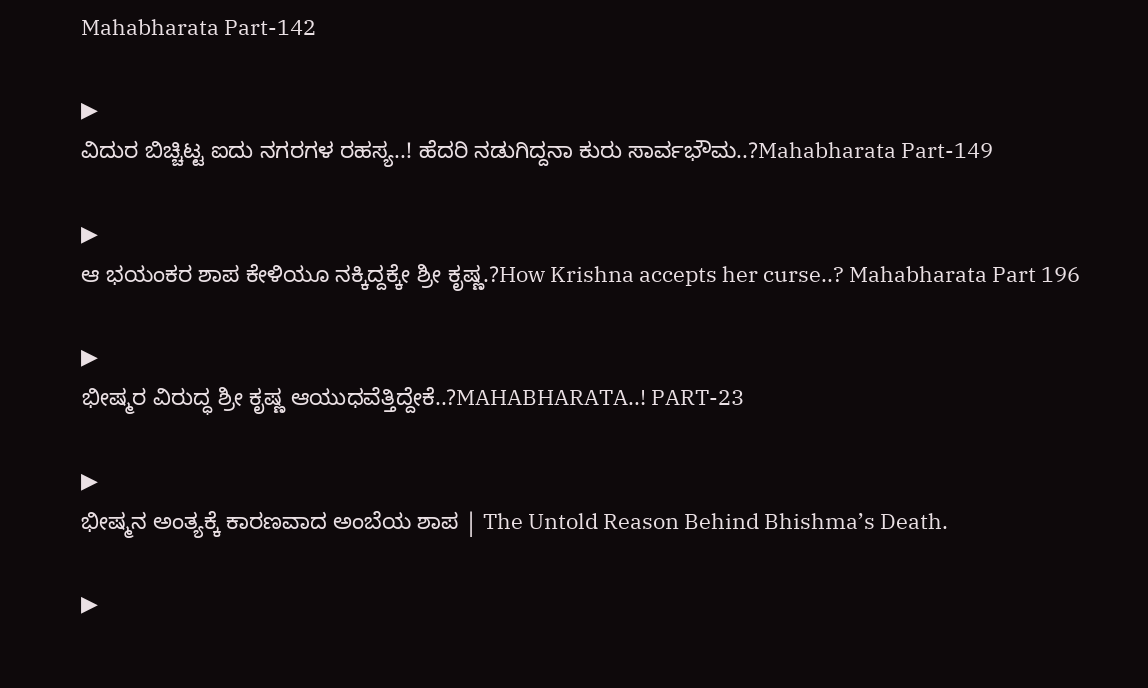Mahabharata Part-142

▶
ವಿದುರ ಬಿಚ್ಚಿಟ್ಟ ಐದು ನಗರಗಳ ರಹಸ್ಯ..! ಹೆದರಿ ನಡುಗಿದ್ದನಾ ಕುರು ಸಾರ್ವಭೌಮ..?Mahabharata Part-149

▶
ಆ ಭಯಂಕರ ಶಾಪ ಕೇಳಿಯೂ ನಕ್ಕಿದ್ದಕ್ಕೇ ಶ್ರೀ ಕೃಷ್ಣ.?How Krishna accepts her curse..? Mahabharata Part 196

▶
ಭೀಷ್ಮರ ವಿರುದ್ಧ ಶ್ರೀ ಕೃಷ್ಣ ಆಯುಧವೆತ್ತಿದ್ದೇಕೆ..?MAHABHARATA..! PART-23

▶
ಭೀಷ್ಮನ ಅಂತ್ಯಕ್ಕೆ ಕಾರಣವಾದ ಅಂಬೆಯ ಶಾಪ | The Untold Reason Behind Bhishma’s Death.

▶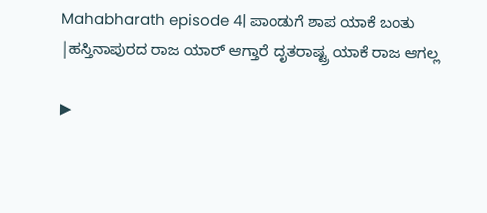Mahabharath episode 4| ಪಾಂಡುಗೆ ಶಾಪ ಯಾಕೆ ಬಂತು |ಹಸ್ತಿನಾಪುರದ ರಾಜ ಯಾರ್ ಆಗ್ತಾರೆ ದೃತರಾಷ್ಟ್ರ ಯಾಕೆ ರಾಜ ಆಗಲ್ಲ

▶